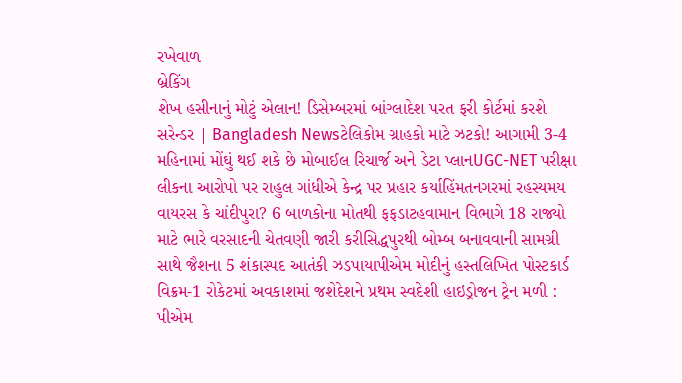રખેવાળ
બ્રેકિંગ
શેખ હસીનાનું મોટું એલાન! ડિસેમ્બરમાં બાંગ્લાદેશ પરત ફરી કોર્ટમાં કરશે સરેન્ડર | Bangladesh Newsટેલિકોમ ગ્રાહકો માટે ઝટકો! આગામી 3-4 મહિનામાં મોંઘું થઈ શકે છે મોબાઈલ રિચાર્જ અને ડેટા પ્લાનUGC-NET પરીક્ષા લીકના આરોપો પર રાહુલ ગાંધીએ કેન્દ્ર પર પ્રહાર કર્યાહિંમતનગરમાં રહસ્યમય વાયરસ કે ચાંદીપુરા? 6 બાળકોના મોતથી ફફડાટહવામાન વિભાગે 18 રાજ્યો માટે ભારે વરસાદની ચેતવણી જારી કરીસિદ્ધપુરથી બોમ્બ બનાવવાની સામગ્રી સાથે જૈશના 5 શંકાસ્પદ આતંકી ઝડપાયાપીએમ મોદીનું હસ્તલિખિત પોસ્ટકાર્ડ વિક્રમ-1 રોકેટમાં અવકાશમાં જશેદેશને પ્રથમ સ્વદેશી હાઇડ્રોજન ટ્રેન મળી : પીએમ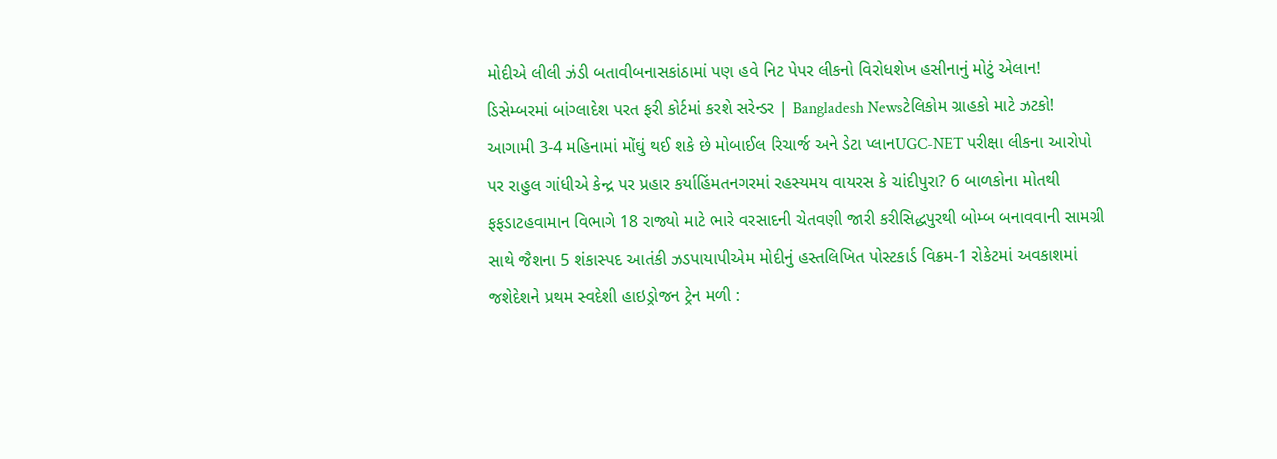મોદીએ લીલી ઝંડી બતાવીબનાસકાંઠામાં પણ હવે નિટ પેપર લીકનો વિરોધશેખ હસીનાનું મોટું એલાન! ડિસેમ્બરમાં બાંગ્લાદેશ પરત ફરી કોર્ટમાં કરશે સરેન્ડર | Bangladesh Newsટેલિકોમ ગ્રાહકો માટે ઝટકો! આગામી 3-4 મહિનામાં મોંઘું થઈ શકે છે મોબાઈલ રિચાર્જ અને ડેટા પ્લાનUGC-NET પરીક્ષા લીકના આરોપો પર રાહુલ ગાંધીએ કેન્દ્ર પર પ્રહાર કર્યાહિંમતનગરમાં રહસ્યમય વાયરસ કે ચાંદીપુરા? 6 બાળકોના મોતથી ફફડાટહવામાન વિભાગે 18 રાજ્યો માટે ભારે વરસાદની ચેતવણી જારી કરીસિદ્ધપુરથી બોમ્બ બનાવવાની સામગ્રી સાથે જૈશના 5 શંકાસ્પદ આતંકી ઝડપાયાપીએમ મોદીનું હસ્તલિખિત પોસ્ટકાર્ડ વિક્રમ-1 રોકેટમાં અવકાશમાં જશેદેશને પ્રથમ સ્વદેશી હાઇડ્રોજન ટ્રેન મળી :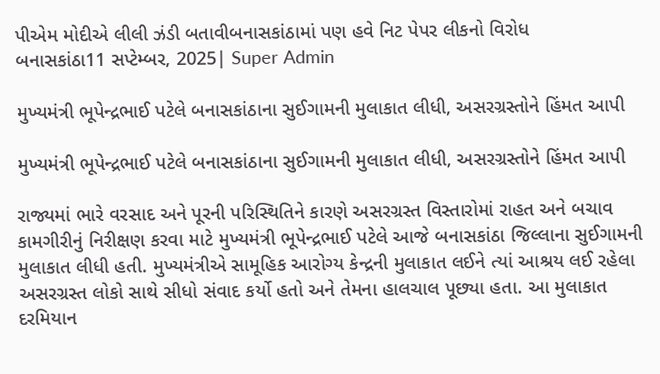પીએમ મોદીએ લીલી ઝંડી બતાવીબનાસકાંઠામાં પણ હવે નિટ પેપર લીકનો વિરોધ
બનાસકાંઠા11 સપ્ટેમ્બર, 2025| Super Admin

મુખ્યમંત્રી ભૂપેન્દ્રભાઈ પટેલે બનાસકાંઠાના સુઈગામની મુલાકાત લીધી, અસરગ્રસ્તોને હિંમત આપી

મુખ્યમંત્રી ભૂપેન્દ્રભાઈ પટેલે બનાસકાંઠાના સુઈગામની મુલાકાત લીધી, અસરગ્રસ્તોને હિંમત આપી

રાજ્યમાં ભારે વરસાદ અને પૂરની પરિસ્થિતિને કારણે અસરગ્રસ્ત વિસ્તારોમાં રાહત અને બચાવ કામગીરીનું નિરીક્ષણ કરવા માટે મુખ્યમંત્રી ભૂપેન્દ્રભાઈ પટેલે આજે બનાસકાંઠા જિલ્લાના સુઈગામની મુલાકાત લીધી હતી. મુખ્યમંત્રીએ સામૂહિક આરોગ્ય કેન્દ્રની મુલાકાત લઈને ત્યાં આશ્રય લઈ રહેલા અસરગ્રસ્ત લોકો સાથે સીધો સંવાદ કર્યો હતો અને તેમના હાલચાલ પૂછ્યા હતા. આ મુલાકાત દરમિયાન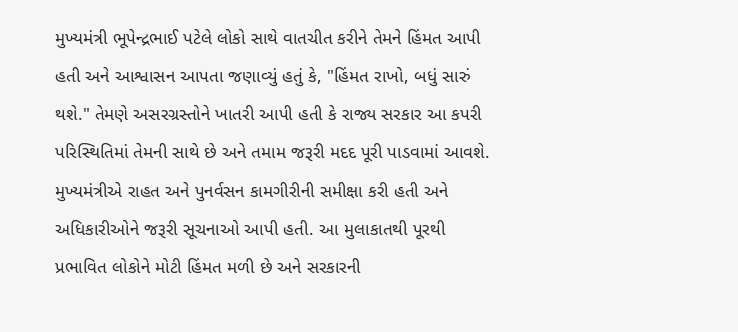મુખ્યમંત્રી ભૂપેન્દ્રભાઈ પટેલે લોકો સાથે વાતચીત કરીને તેમને હિંમત આપી હતી અને આશ્વાસન આપતા જણાવ્યું હતું કે, "હિંમત રાખો, બધું સારું થશે." તેમણે અસરગ્રસ્તોને ખાતરી આપી હતી કે રાજ્ય સરકાર આ કપરી પરિસ્થિતિમાં તેમની સાથે છે અને તમામ જરૂરી મદદ પૂરી પાડવામાં આવશે. મુખ્યમંત્રીએ રાહત અને પુનર્વસન કામગીરીની સમીક્ષા કરી હતી અને અધિકારીઓને જરૂરી સૂચનાઓ આપી હતી. આ મુલાકાતથી પૂરથી પ્રભાવિત લોકોને મોટી હિંમત મળી છે અને સરકારની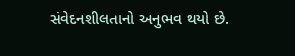સંવેદનશીલતાનો અનુભવ થયો છે.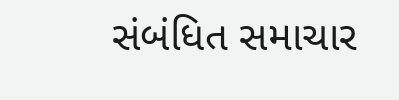સંબંધિત સમાચાર